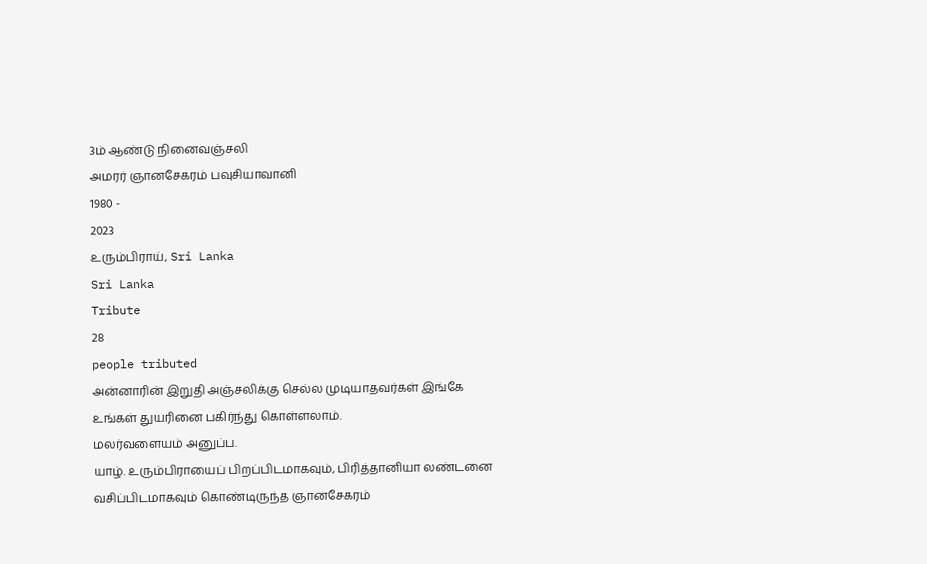3ம் ஆண்டு நினைவஞ்சலி
அமரர் ஞானசேகரம் பவுசியாவானி
1980 -
2023
உரும்பிராய், Sri Lanka
Sri Lanka
Tribute
28
people tributed
அன்னாரின் இறுதி அஞ்சலிக்கு செல்ல முடியாதவர்கள் இங்கே உங்கள் துயரினை பகிர்ந்து கொள்ளலாம்.
மலர்வளையம் அனுப்ப.
யாழ். உரும்பிராயைப் பிறப்பிடமாகவும், பிரித்தானியா லண்டனை வசிப்பிடமாகவும் கொண்டிருந்த ஞானசேகரம்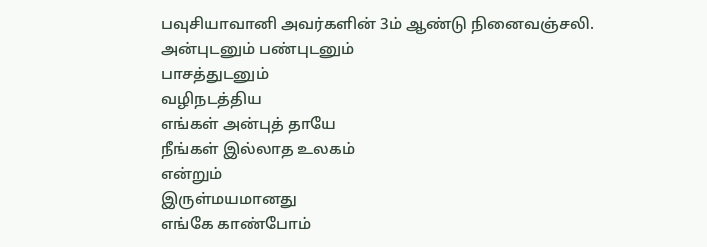பவுசியாவானி அவர்களின் 3ம் ஆண்டு நினைவஞ்சலி.
அன்புடனும் பண்புடனும்
பாசத்துடனும்
வழிநடத்திய
எங்கள் அன்புத் தாயே
நீங்கள் இல்லாத உலகம்
என்றும்
இருள்மயமானது
எங்கே காண்போம்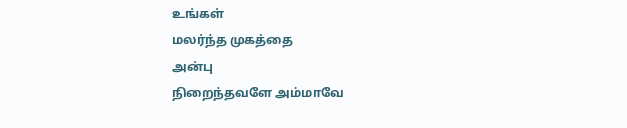உங்கள்
மலர்ந்த முகத்தை
அன்பு
நிறைந்தவளே அம்மாவே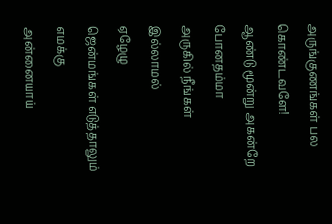அருங்குணங்கள் பல கொண்டவளே!
ஆண்டு மூன்று அகன்றே போனதம்மா
அருகில் நீங்கள் இல்லாமல்
ஏழேழு
ஜென்மங்கள் எடுத்தாலும்
எமக்கு
அன்னையாய்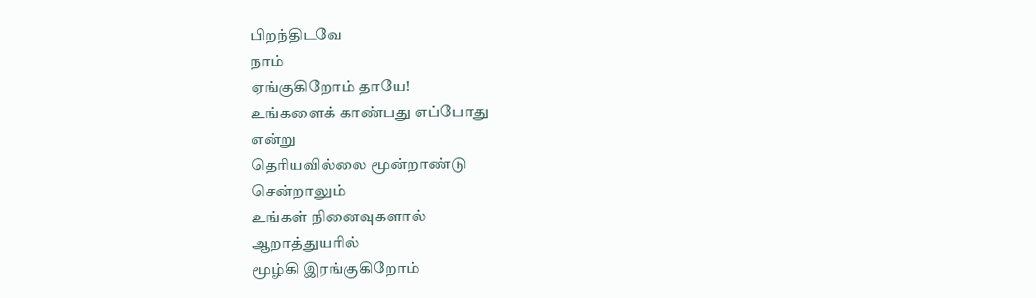பிறந்திடவே
நாம்
ஏங்குகிறோம் தாயே!
உங்களைக் காண்பது எப்போது
என்று
தெரியவில்லை மூன்றாண்டு
சென்றாலும்
உங்கள் நினைவுகளால்
ஆறாத்துயரில்
மூழ்கி இரங்குகிறோம்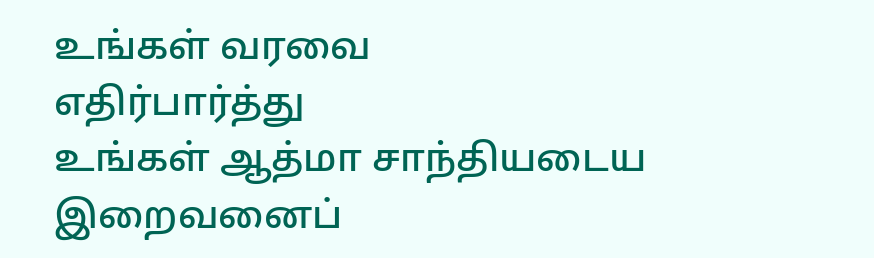உங்கள் வரவை
எதிர்பார்த்து
உங்கள் ஆத்மா சாந்தியடைய
இறைவனைப்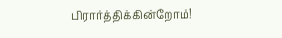பிரார்த்திக்கின்றோம்!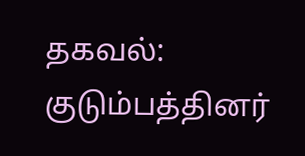தகவல்:
குடும்பத்தினர்